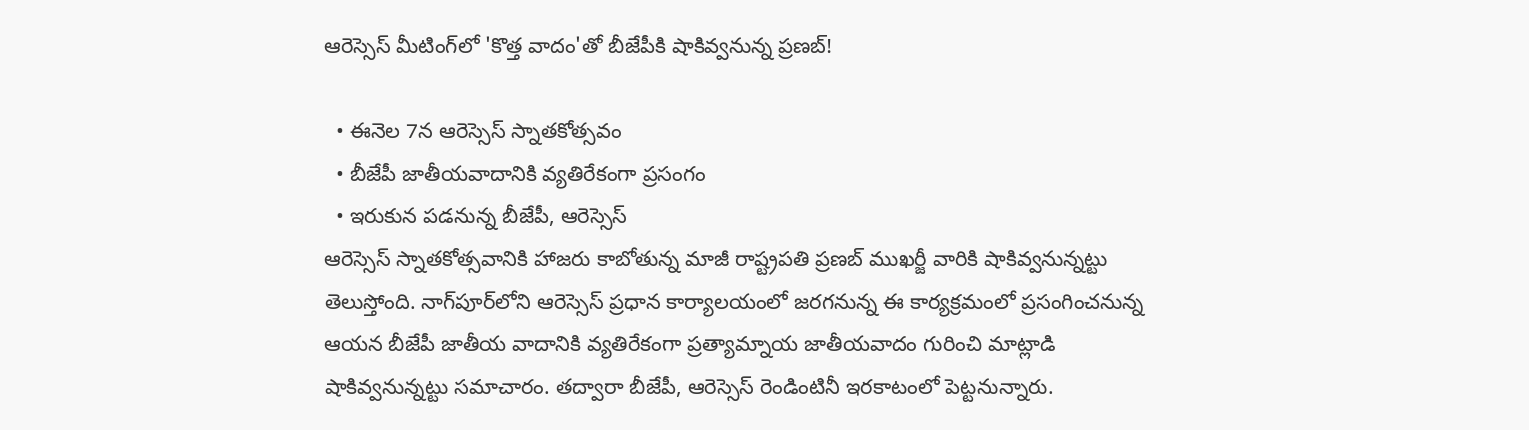ఆరెస్సెస్ మీటింగ్‌లో 'కొత్త వాదం'తో బీజేపీకి షాకివ్వనున్న ప్రణబ్!

  • ఈనెల 7న ఆరెస్సెస్ స్నాతకోత్సవం
  • బీజేపీ జాతీయవాదానికి వ్యతిరేకంగా ప్రసంగం
  • ఇరుకున పడనున్న బీజేపీ, ఆరెస్సెస్
ఆరెస్సెస్ స్నాతకోత్సవానికి హాజరు కాబోతున్న మాజీ రాష్ట్రపతి ప్రణబ్ ముఖర్జీ వారికి షాకివ్వనున్నట్టు తెలుస్తోంది. నాగ్‌పూర్‌లోని ఆరెస్సెస్ ప్రధాన కార్యాలయంలో జరగనున్న ఈ కార్యక్రమంలో ప్రసంగించనున్న ఆయన బీజేపీ జాతీయ వాదానికి వ్యతిరేకంగా ప్రత్యామ్నాయ జాతీయవాదం గురించి మాట్లాడి షాకివ్వనున్నట్టు సమాచారం. తద్వారా బీజేపీ, ఆరెస్సెస్ రెండింటినీ ఇరకాటంలో పెట్టనున్నారు.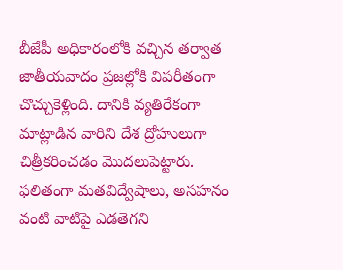బీజేపీ అధికారంలోకి వచ్చిన తర్వాత జాతీయవాదం ప్రజల్లోకి విపరీతంగా చొచ్చుకెళ్లింది. దానికి వ్యతిరేకంగా మాట్లాడిన వారిని దేశ ద్రోహులుగా చిత్రీకరించడం మొదలుపెట్టారు. ఫలితంగా మతవిద్వేషాలు, అసహనం వంటి వాటిపై ఎడతెగని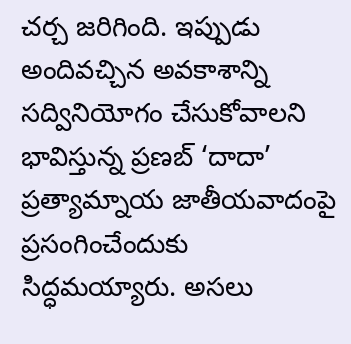చర్చ జరిగింది. ఇప్పుడు అందివచ్చిన అవకాశాన్ని సద్వినియోగం చేసుకోవాలని భావిస్తున్న ప్రణబ్ ‘దాదా’ ప్రత్యామ్నాయ జాతీయవాదంపై ప్రసంగించేందుకు సిద్ధమయ్యారు. అసలు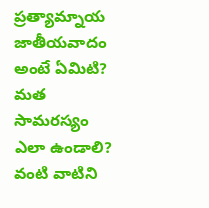ప్రత్యామ్నాయ జాతీయవాదం అంటే ఏమిటి? మత సామరస్యం ఎలా ఉండాలి? వంటి వాటిని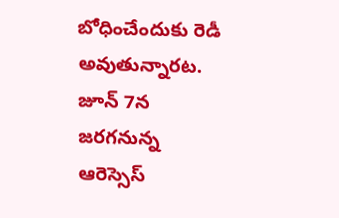బోధించేందుకు రెడీ అవుతున్నారట. జూన్ 7న జరగనున్న ఆరెస్సెస్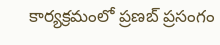కార్యక్రమంలో ప్రణబ్ ప్రసంగం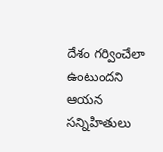దేశం గర్వించేలా ఉంటుందని ఆయన సన్నిహితులు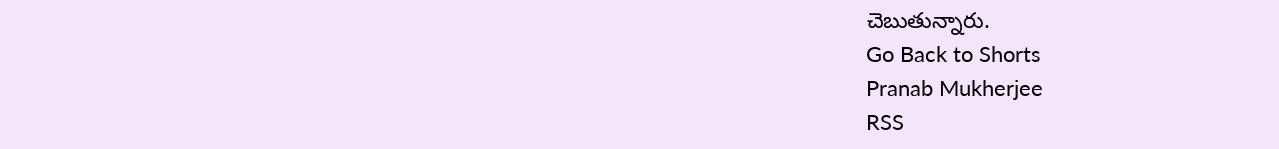చెబుతున్నారు.
Go Back to Shorts
Pranab Mukherjee
RSS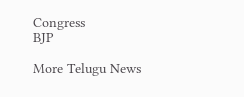Congress
BJP

More Telugu News